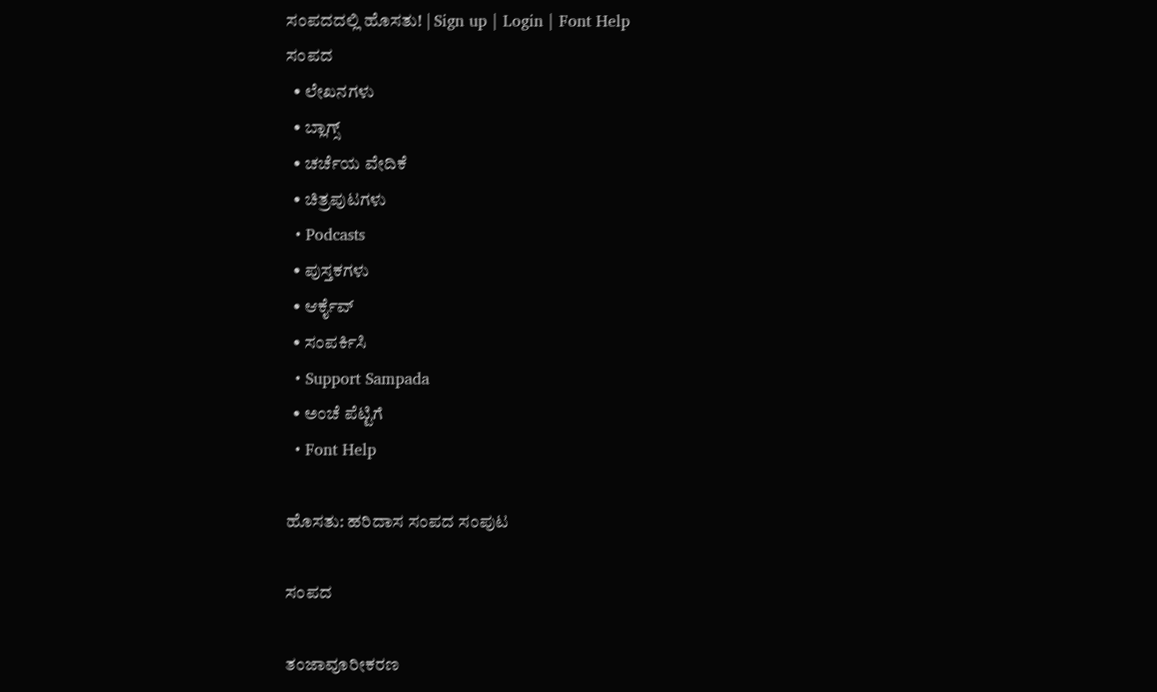ಸಂಪದದಲ್ಲಿ ಹೊಸತು! | Sign up | Login | Font Help
ಸಂಪದ
  • ಲೇಖನಗಳು
  • ಬ್ಲಾಗ್ಸ್
  • ಚರ್ಚೆಯ ವೇದಿಕೆ
  • ಚಿತ್ರಪುಟಗಳು
  • Podcasts
  • ಪುಸ್ತಕಗಳು
  • ಆರ್ಕೈವ್
  • ಸಂಪರ್ಕಿಸಿ
  • Support Sampada
  • ಅಂಚೆ ಪೆಟ್ಟಿಗೆ
  • Font Help

ಹೊಸತು: ಹರಿದಾಸ ಸಂಪದ ಸಂಪುಟ

ಸಂಪದ

ತಂಜಾವೂರೀಕರಣ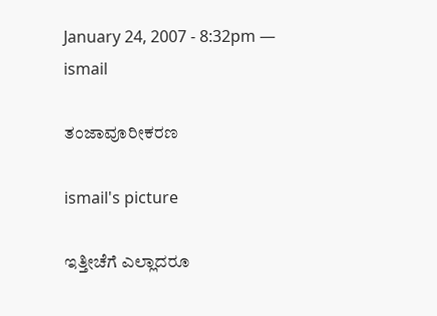January 24, 2007 - 8:32pm — ismail

ತಂಜಾವೂರೀಕರಣ

ismail's picture

ಇತ್ತೀಚೆಗೆ ಎಲ್ಲಾದರೂ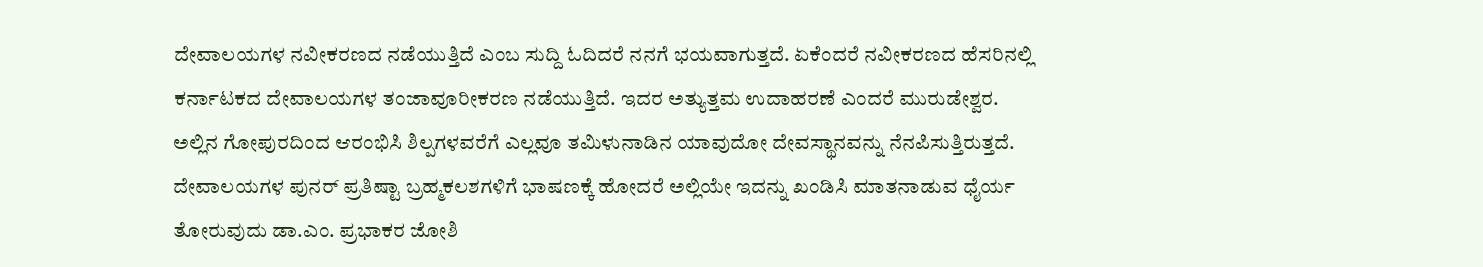ದೇವಾಲಯಗಳ ನವೀಕರಣದ ನಡೆಯುತ್ತಿದೆ ಎಂಬ ಸುದ್ದಿ ಓದಿದರೆ ನನಗೆ ಭಯವಾಗುತ್ತದೆ. ಏಕೆಂದರೆ ನವೀಕರಣದ ಹೆಸರಿನಲ್ಲಿ ಕರ್ನಾಟಕದ ದೇವಾಲಯಗಳ ತಂಜಾವೂರೀಕರಣ ನಡೆಯುತ್ತಿದೆ. ಇದರ ಅತ್ಯುತ್ತಮ ಉದಾಹರಣೆ ಎಂದರೆ ಮುರುಡೇಶ್ವರ. ಅಲ್ಲಿನ ಗೋಪುರದಿಂದ ಆರಂಭಿಸಿ ಶಿಲ್ಪಗಳವರೆಗೆ ಎಲ್ಲವೂ ತಮಿಳುನಾಡಿನ ಯಾವುದೋ ದೇವಸ್ಥಾನವನ್ನು ನೆನಪಿಸುತ್ತಿರುತ್ತದೆ. ದೇವಾಲಯಗಳ ಪುನರ್ ಪ್ರತಿಷ್ಟಾ ಬ್ರಹ್ಮಕಲಶಗಳಿಗೆ ಭಾಷಣಕ್ಕೆ ಹೋದರೆ ಅಲ್ಲಿಯೇ ಇದನ್ನು ಖಂಡಿಸಿ ಮಾತನಾಡುವ ಧೈರ್ಯ ತೋರುವುದು ಡಾ.ಎಂ. ಪ್ರಭಾಕರ ಜೋಶಿ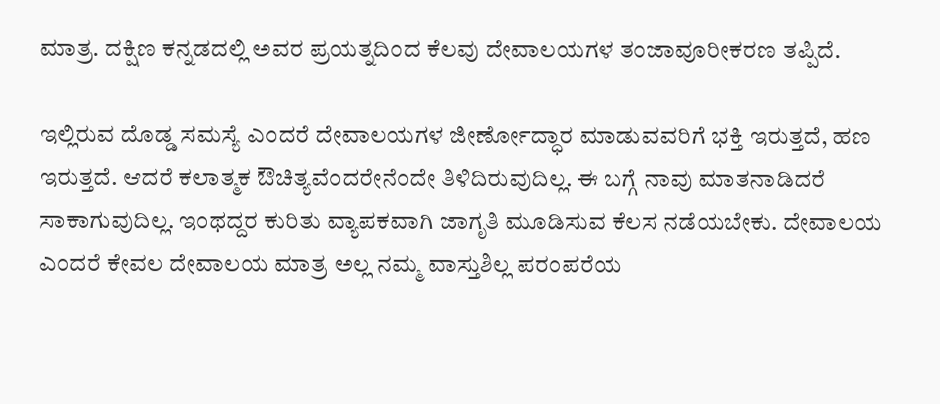ಮಾತ್ರ. ದಕ್ಷಿಣ ಕನ್ನಡದಲ್ಲಿ ಅವರ ಪ್ರಯತ್ನದಿಂದ ಕೆಲವು ದೇವಾಲಯಗಳ ತಂಜಾವೂರೀಕರಣ ತಪ್ಪಿದೆ.

ಇಲ್ಲಿರುವ ದೊಡ್ಡ ಸಮಸ್ಯೆ ಎಂದರೆ ದೇವಾಲಯಗಳ ಜೀರ್ಣೋದ್ಧಾರ ಮಾಡುವವರಿಗೆ ಭಕ್ತಿ ಇರುತ್ತದೆ, ಹಣ ಇರುತ್ತದೆ. ಆದರೆ ಕಲಾತ್ಮಕ ಔಚಿತ್ಯವೆಂದರೇನೆಂದೇ ತಿಳಿದಿರುವುದಿಲ್ಲ. ಈ ಬಗ್ಗೆ ನಾವು ಮಾತನಾಡಿದರೆ ಸಾಕಾಗುವುದಿಲ್ಲ. ಇಂಥದ್ದರ ಕುರಿತು ವ್ಯಾಪಕವಾಗಿ ಜಾಗೃತಿ ಮೂಡಿಸುವ ಕೆಲಸ ನಡೆಯಬೇಕು. ದೇವಾಲಯ ಎಂದರೆ ಕೇವಲ ದೇವಾಲಯ ಮಾತ್ರ ಅಲ್ಲ ನಮ್ಮ ವಾಸ್ತುಶಿಲ್ಲ ಪರಂಪರೆಯ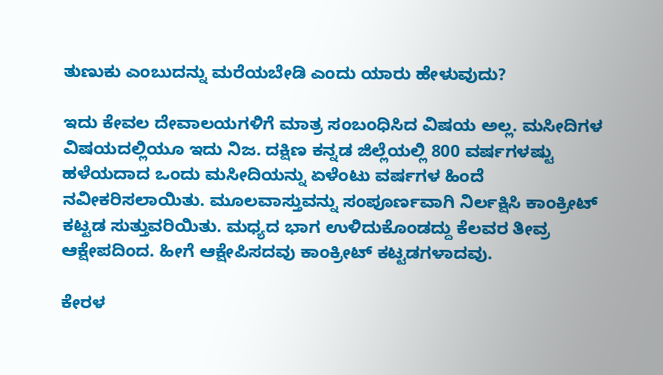ತುಣುಕು ಎಂಬುದನ್ನು ಮರೆಯಬೇಡಿ ಎಂದು ಯಾರು ಹೇಳುವುದು?

ಇದು ಕೇವಲ ದೇವಾಲಯಗಳಿಗೆ ಮಾತ್ರ ಸಂಬಂಧಿಸಿದ ವಿಷಯ ಅಲ್ಲ. ಮಸೀದಿಗಳ ವಿಷಯದಲ್ಲಿಯೂ ಇದು ನಿಜ. ದಕ್ಷಿಣ ಕನ್ನಡ ಜಿಲ್ಲೆಯಲ್ಲಿ 800 ವರ್ಷಗಳಷ್ಟು ಹಳೆಯದಾದ ಒಂದು ಮಸೀದಿಯನ್ನು ಏಳೆಂಟು ವರ್ಷಗಳ ಹಿಂದೆ ನವೀಕರಿಸಲಾಯಿತು. ಮೂಲವಾಸ್ತುವನ್ನು ಸಂಪೂರ್ಣವಾಗಿ ನಿರ್ಲಕ್ಷಿಸಿ ಕಾಂಕ್ರೀಟ್ ಕಟ್ಟಡ ಸುತ್ತುವರಿಯಿತು. ಮಧ್ಯದ ಭಾಗ ಉಳಿದುಕೊಂಡದ್ದು ಕೆಲವರ ತೀವ್ರ ಆಕ್ಷೇಪದಿಂದ. ಹೀಗೆ ಆಕ್ಷೇಪಿಸದವು ಕಾಂಕ್ರೀಟ್ ಕಟ್ಟಡಗಳಾದವು.

ಕೇರಳ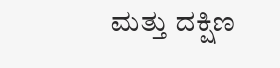ಮತ್ತು ದಕ್ಷಿಣ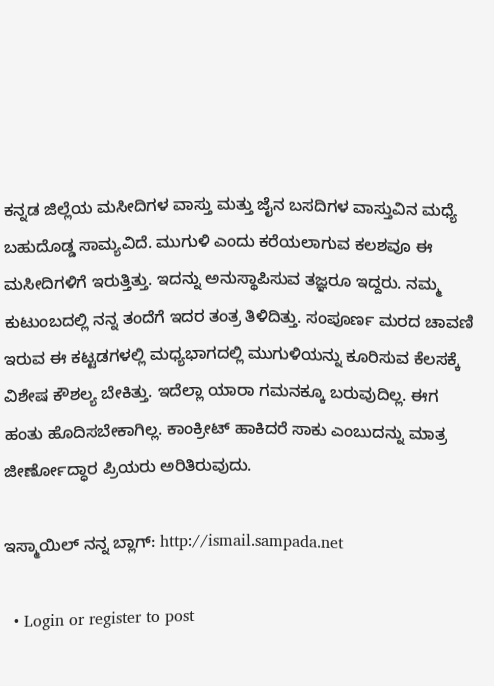ಕನ್ನಡ ಜಿಲ್ಲೆಯ ಮಸೀದಿಗಳ ವಾಸ್ತು ಮತ್ತು ಜೈನ ಬಸದಿಗಳ ವಾಸ್ತುವಿನ ಮಧ್ಯೆ ಬಹುದೊಡ್ಡ ಸಾಮ್ಯವಿದೆ. ಮುಗುಳಿ ಎಂದು ಕರೆಯಲಾಗುವ ಕಲಶವೂ ಈ ಮಸೀದಿಗಳಿಗೆ ಇರುತ್ತಿತ್ತು. ಇದನ್ನು ಅನುಸ್ಥಾಪಿಸುವ ತಜ್ಞರೂ ಇದ್ದರು. ನಮ್ಮ ಕುಟುಂಬದಲ್ಲಿ ನನ್ನ ತಂದೆಗೆ ಇದರ ತಂತ್ರ ತಿಳಿದಿತ್ತು. ಸಂಪೂರ್ಣ ಮರದ ಚಾವಣಿ ಇರುವ ಈ ಕಟ್ಟಡಗಳಲ್ಲಿ ಮಧ್ಯಭಾಗದಲ್ಲಿ ಮುಗುಳಿಯನ್ನು ಕೂರಿಸುವ ಕೆಲಸಕ್ಕೆ ವಿಶೇಷ ಕೌಶಲ್ಯ ಬೇಕಿತ್ತು. ಇದೆಲ್ಲಾ ಯಾರಾ ಗಮನಕ್ಕೂ ಬರುವುದಿಲ್ಲ. ಈಗ ಹಂತು ಹೊದಿಸಬೇಕಾಗಿಲ್ಲ. ಕಾಂಕ್ರೀಟ್ ಹಾಕಿದರೆ ಸಾಕು ಎಂಬುದನ್ನು ಮಾತ್ರ ಜೀರ್ಣೋದ್ಧಾರ ಪ್ರಿಯರು ಅರಿತಿರುವುದು.

ಇಸ್ಮಾಯಿಲ್ ನನ್ನ ಬ್ಲಾಗ್: http://ismail.sampada.net

  • Login or register to post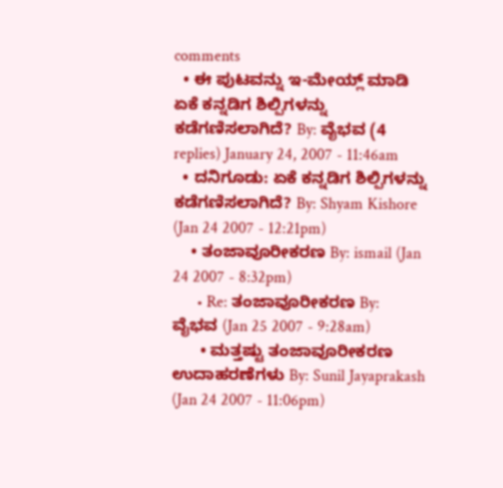comments
  • ಈ ಪುಟವನ್ನು ಇ-ಮೇಯ್ಲ್ ಮಾಡಿ
ಏಕೆ ಕನ್ನಡಿಗ ಶಿಲ್ಪಿಗಳನ್ನು ಕಡೆಗಣಿಸಲಾಗಿದೆ? By: ವೈಭವ (4 replies) January 24, 2007 - 11:46am
  • ದನಿಗೂಡು: ಏಕೆ ಕನ್ನಡಿಗ ಶಿಲ್ಪಿಗಳನ್ನು ಕಡೆಗಣಿಸಲಾಗಿದೆ? By: Shyam Kishore (Jan 24 2007 - 12:21pm)
    • ತಂಜಾವೂರೀಕರಣ By: ismail (Jan 24 2007 - 8:32pm)
      • Re: ತಂಜಾವೂರೀಕರಣ By: ವೈಭವ (Jan 25 2007 - 9:28am)
      • ಮತ್ತಷ್ಟು ತಂಜಾವೂರೀಕರಣ ಉದಾಹರಣೆಗಳು By: Sunil Jayaprakash (Jan 24 2007 - 11:06pm)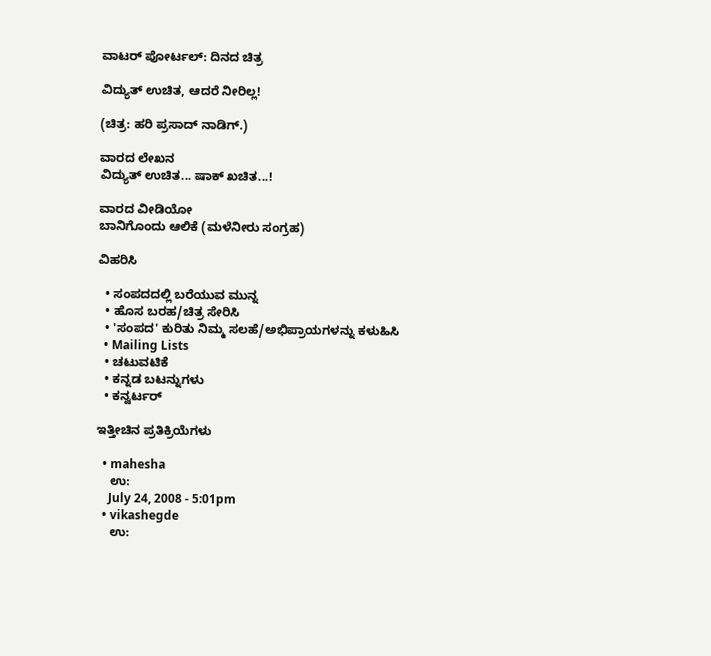ವಾಟರ್ ಪೋರ್ಟಲ್: ದಿನದ ಚಿತ್ರ

ವಿದ್ಯುತ್ ಉಚಿತ, ಆದರೆ ನೀರಿಲ್ಲ!

(ಚಿತ್ರ: ಹರಿ ಪ್ರಸಾದ್ ನಾಡಿಗ್.)

ವಾರದ ಲೇಖನ
ವಿದ್ಯುತ್ ಉಚಿತ... ಷಾಕ್ ಖಚಿತ...!

ವಾರದ ವೀಡಿಯೋ
ಬಾನಿಗೊಂದು ಆಲಿಕೆ (ಮಳೆನೀರು ಸಂಗ್ರಹ)

ವಿಹರಿಸಿ

  • ಸಂಪದದಲ್ಲಿ ಬರೆಯುವ ಮುನ್ನ
  • ಹೊಸ ಬರಹ/ಚಿತ್ರ ಸೇರಿಸಿ
  • 'ಸಂಪದ' ಕುರಿತು ನಿಮ್ಮ ಸಲಹೆ/ಅಭಿಪ್ರಾಯಗಳನ್ನು ಕಳುಹಿಸಿ
  • Mailing Lists
  • ಚಟುವಟಿಕೆ
  • ಕನ್ನಡ ಬಟನ್ನುಗಳು
  • ಕನ್ವರ್ಟರ್

ಇತ್ತೀಚಿನ ಪ್ರತಿಕ್ರಿಯೆಗಳು

  • mahesha
    ಉ:
    July 24, 2008 - 5:01pm
  • vikashegde
    ಉ: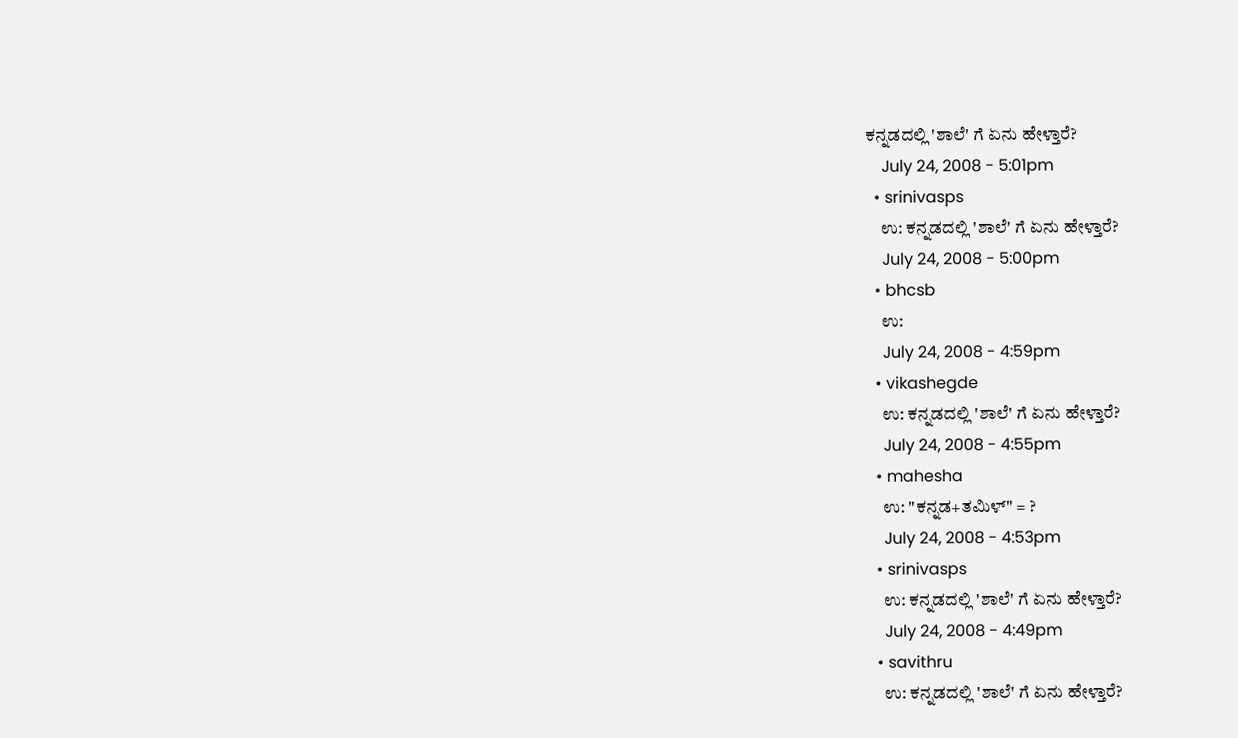ಕನ್ನಡದಲ್ಲಿ 'ಶಾಲೆ' ಗೆ ಏನು ಹೇಳ್ತಾರೆ?
    July 24, 2008 - 5:01pm
  • srinivasps
    ಉ: ಕನ್ನಡದಲ್ಲಿ 'ಶಾಲೆ' ಗೆ ಏನು ಹೇಳ್ತಾರೆ?
    July 24, 2008 - 5:00pm
  • bhcsb
    ಉ:
    July 24, 2008 - 4:59pm
  • vikashegde
    ಉ: ಕನ್ನಡದಲ್ಲಿ 'ಶಾಲೆ' ಗೆ ಏನು ಹೇಳ್ತಾರೆ?
    July 24, 2008 - 4:55pm
  • mahesha
    ಉ: "ಕನ್ನಡ+ತಮಿಳ್" = ?
    July 24, 2008 - 4:53pm
  • srinivasps
    ಉ: ಕನ್ನಡದಲ್ಲಿ 'ಶಾಲೆ' ಗೆ ಏನು ಹೇಳ್ತಾರೆ?
    July 24, 2008 - 4:49pm
  • savithru
    ಉ: ಕನ್ನಡದಲ್ಲಿ 'ಶಾಲೆ' ಗೆ ಏನು ಹೇಳ್ತಾರೆ?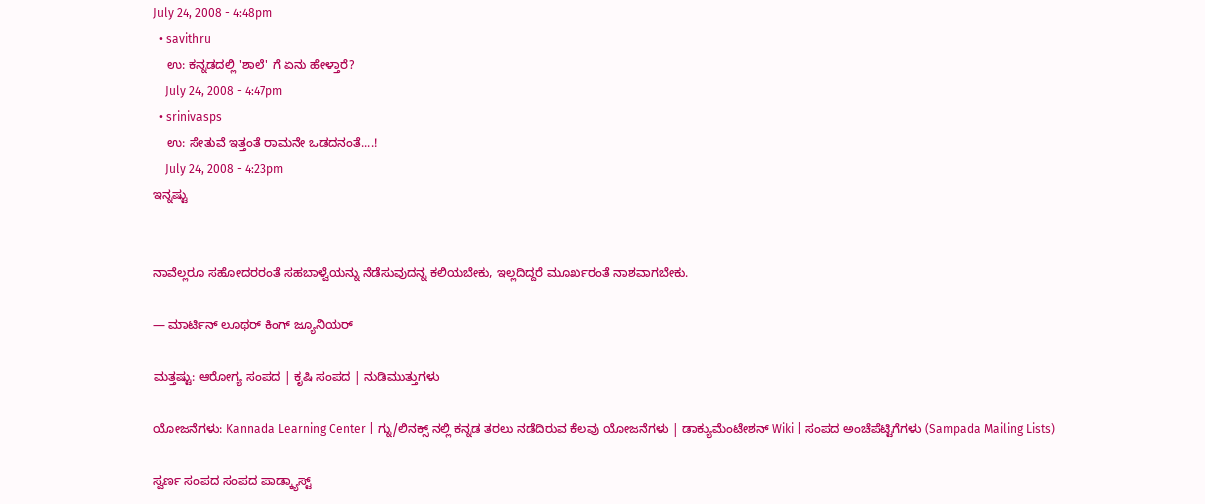July 24, 2008 - 4:48pm
  • savithru
    ಉ: ಕನ್ನಡದಲ್ಲಿ 'ಶಾಲೆ' ಗೆ ಏನು ಹೇಳ್ತಾರೆ?
    July 24, 2008 - 4:47pm
  • srinivasps
    ಉ: ಸೇತುವೆ ಇತ್ತಂತೆ ರಾಮನೇ ಒಡದನಂತೆ....!
    July 24, 2008 - 4:23pm
ಇನ್ನಷ್ಟು


ನಾವೆಲ್ಲರೂ ಸಹೋದರರಂತೆ ಸಹಬಾಳ್ವೆಯನ್ನು ನೆಡೆಸುವುದನ್ನ ಕಲಿಯಬೇಕು, ಇಲ್ಲದಿದ್ದರೆ ಮೂರ್ಖರಂತೆ ನಾಶವಾಗಬೇಕು.

— ಮಾರ್ಟಿನ್ ಲೂಥರ್ ಕಿಂಗ್ ಜ್ಯೂನಿಯರ್

ಮತ್ತಷ್ಟು: ಆರೋಗ್ಯ ಸಂಪದ | ಕೃಷಿ ಸಂಪದ | ನುಡಿಮುತ್ತುಗಳು

ಯೋಜನೆಗಳು: Kannada Learning Center | ಗ್ನು/ಲಿನಕ್ಸ್ ನಲ್ಲಿ ಕನ್ನಡ ತರಲು ನಡೆದಿರುವ ಕೆಲವು ಯೋಜನೆಗಳು | ಡಾಕ್ಯುಮೆಂಟೇಶನ್ Wiki | ಸಂಪದ ಅಂಚೆಪೆಟ್ಟಿಗೆಗಳು (Sampada Mailing Lists)

ಸ್ವರ್ಣ ಸಂಪದ ಸಂಪದ ಪಾಡ್ಕ್ಯಾಸ್ಟ್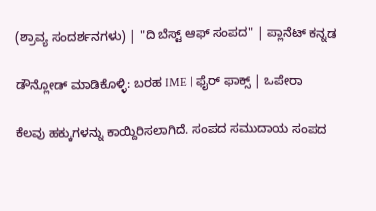(ಶ್ರಾವ್ಯ ಸಂದರ್ಶನಗಳು) | "ದಿ ಬೆಸ್ಟ್ ಆಫ್ ಸಂಪದ" | ಪ್ಲಾನೆಟ್ ಕನ್ನಡ

ಡೌನ್ಲೋಡ್ ಮಾಡಿಕೊಳ್ಳಿ: ಬರಹ IME | ಫೈರ್ ಫಾಕ್ಸ್ | ಒಪೇರಾ

ಕೆಲವು ಹಕ್ಕುಗಳನ್ನು ಕಾಯ್ದಿರಿಸಲಾಗಿದೆ. ಸಂಪದ ಸಮುದಾಯ ಸಂಪದ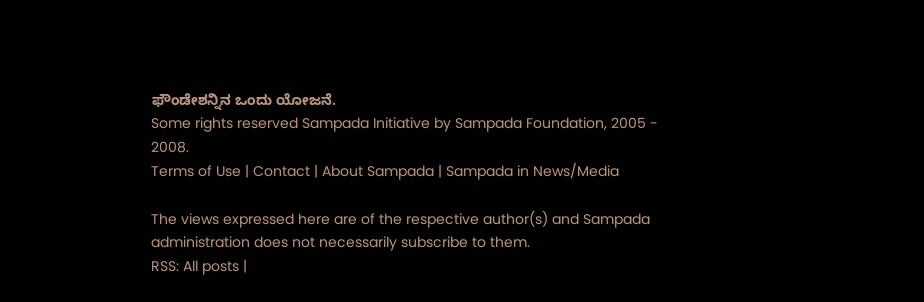ಫೌಂಡೇಶನ್ನಿನ ಒಂದು ಯೋಜನೆ.
Some rights reserved Sampada Initiative by Sampada Foundation, 2005 - 2008.
Terms of Use | Contact | About Sampada | Sampada in News/Media

The views expressed here are of the respective author(s) and Sampada administration does not necessarily subscribe to them.
RSS: All posts |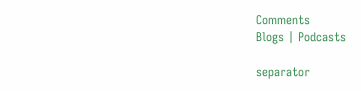Comments
Blogs | Podcasts

separator